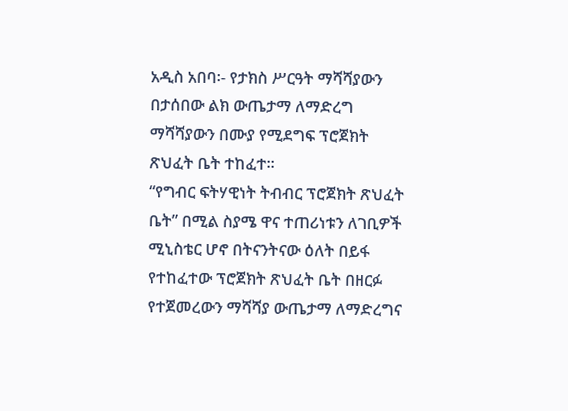አዲስ አበባ፡- የታክስ ሥርዓት ማሻሻያውን በታሰበው ልክ ውጤታማ ለማድረግ ማሻሻያውን በሙያ የሚደግፍ ፕሮጀክት ጽህፈት ቤት ተከፈተ፡፡
“የግብር ፍትሃዊነት ትብብር ፕሮጀክት ጽህፈት ቤት” በሚል ስያሜ ዋና ተጠሪነቱን ለገቢዎች ሚኒስቴር ሆኖ በትናንትናው ዕለት በይፋ የተከፈተው ፕሮጀክት ጽህፈት ቤት በዘርፉ የተጀመረውን ማሻሻያ ውጤታማ ለማድረግና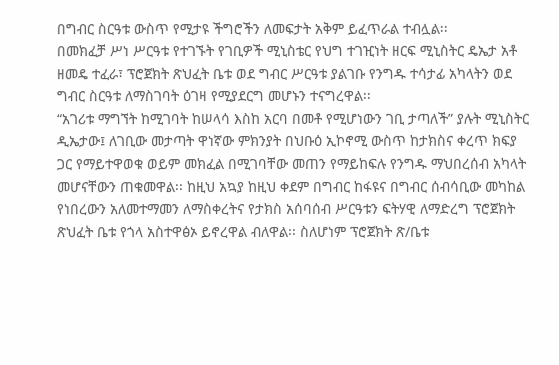በግብር ስርዓቱ ውስጥ የሚታዩ ችግሮችን ለመፍታት አቅም ይፈጥራል ተብሏል፡፡
በመክፈቻ ሥነ ሥርዓቱ የተገኙት የገቢዎች ሚኒስቴር የህግ ተገዢነት ዘርፍ ሚኒስትር ዴኤታ አቶ ዘመዴ ተፈራ፣ ፕሮጀክት ጽህፈት ቤቱ ወደ ግብር ሥርዓቱ ያልገቡ የንግዱ ተሳታፊ አካላትን ወደ ግብር ስርዓቱ ለማስገባት ዕገዛ የሚያደርግ መሆኑን ተናግረዋል፡፡
“አገሪቱ ማግኘት ከሚገባት ከሠላሳ እስከ አርባ በመቶ የሚሆነውን ገቢ ታጣለች” ያሉት ሚኒስትር ዲኤታው፤ ለገቢው መታጣት ዋነኛው ምክንያት በህቡዕ ኢኮኖሚ ውስጥ ከታክስና ቀረጥ ክፍያ ጋር የማይተዋወቁ ወይም መክፈል በሚገባቸው መጠን የማይከፍሉ የንግዱ ማህበረሰብ አካላት መሆናቸውን ጠቁመዋል፡፡ ከዚህ አኳያ ከዚህ ቀደም በግብር ከፋዩና በግብር ሰብሳቢው መካከል የነበረውን አለመተማመን ለማስቀረትና የታክስ አሰባሰብ ሥርዓቱን ፍትሃዊ ለማድረግ ፕሮጀክት ጽህፈት ቤቱ የጎላ አስተዋፅኦ ይኖረዋል ብለዋል፡፡ ስለሆነም ፕሮጀክት ጽ/ቤቱ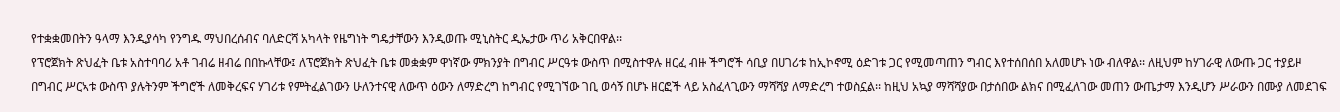የተቋቋመበትን ዓላማ እንዲያሳካ የንግዱ ማህበረሰብና ባለድርሻ አካላት የዜግነት ግዴታቸውን እንዲወጡ ሚኒስትር ዲኤታው ጥሪ አቅርበዋል፡፡
የፕሮጀክት ጽህፈት ቤቱ አስተባባሪ አቶ ገብሬ ዘብሬ በበኩላቸው፤ ለፕሮጀክት ጽህፈት ቤቱ መቋቋም ዋነኛው ምክንያት በግብር ሥርዓቱ ውስጥ በሚስተዋሉ ዘርፈ ብዙ ችግሮች ሳቢያ በሀገሪቱ ከኢኮኖሚ ዕድገቱ ጋር የሚመጣጠን ግብር እየተሰበሰበ አለመሆኑ ነው ብለዋል፡፡ ለዚህም ከሃገራዊ ለውጡ ጋር ተያይዞ በግብር ሥርኣቱ ውስጥ ያሉትንም ችግሮች ለመቅረፍና ሃገሪቱ የምትፈልገውን ሁለንተናዊ ለውጥ ዕውን ለማድረግ ከግብር የሚገኘው ገቢ ወሳኝ በሆኑ ዘርፎች ላይ አስፈላጊውን ማሻሻያ ለማድረግ ተወስኗል፡፡ ከዚህ አኳያ ማሻሻያው በታሰበው ልክና በሚፈለገው መጠን ውጤታማ እንዲሆን ሥራውን በሙያ ለመደገፍ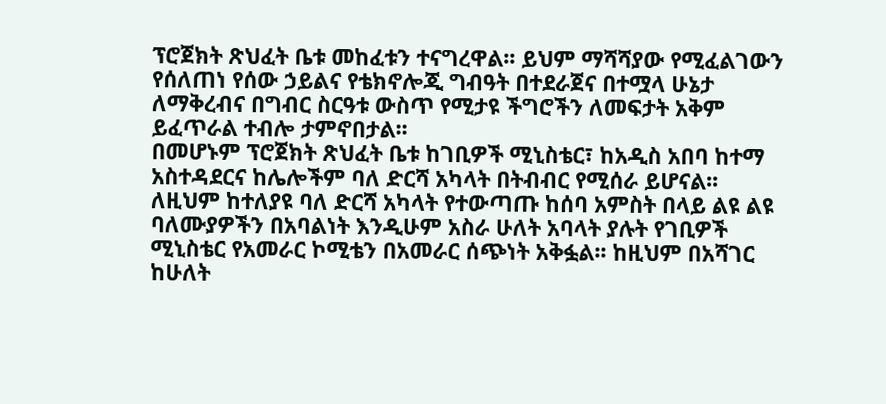ፕሮጀክት ጽህፈት ቤቱ መከፈቱን ተናግረዋል፡፡ ይህም ማሻሻያው የሚፈልገውን የሰለጠነ የሰው ኃይልና የቴክኖሎጂ ግብዓት በተደራጀና በተሟላ ሁኔታ ለማቅረብና በግብር ስርዓቱ ውስጥ የሚታዩ ችግሮችን ለመፍታት አቅም ይፈጥራል ተብሎ ታምኖበታል፡፡
በመሆኑም ፕሮጀክት ጽህፈት ቤቱ ከገቢዎች ሚኒስቴር፣ ከአዲስ አበባ ከተማ አስተዳደርና ከሌሎችም ባለ ድርሻ አካላት በትብብር የሚሰራ ይሆናል፡፡ ለዚህም ከተለያዩ ባለ ድርሻ አካላት የተውጣጡ ከሰባ አምስት በላይ ልዩ ልዩ ባለሙያዎችን በአባልነት እንዲሁም አስራ ሁለት አባላት ያሉት የገቢዎች ሚኒስቴር የአመራር ኮሚቴን በአመራር ሰጭነት አቅፏል፡፡ ከዚህም በአሻገር ከሁለት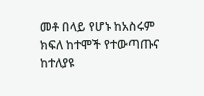መቶ በላይ የሆኑ ከአስሩም ክፍለ ከተሞች የተውጣጡና ከተለያዩ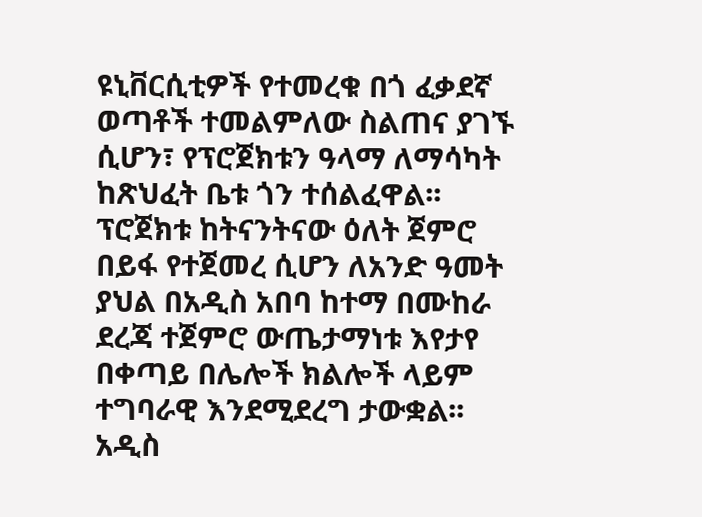ዩኒቨርሲቲዎች የተመረቁ በጎ ፈቃደኛ ወጣቶች ተመልምለው ስልጠና ያገኙ ሲሆን፣ የፕሮጀክቱን ዓላማ ለማሳካት ከጽህፈት ቤቱ ጎን ተሰልፈዋል፡፡
ፕሮጀክቱ ከትናንትናው ዕለት ጀምሮ በይፋ የተጀመረ ሲሆን ለአንድ ዓመት ያህል በአዲስ አበባ ከተማ በሙከራ ደረጃ ተጀምሮ ውጤታማነቱ እየታየ በቀጣይ በሌሎች ክልሎች ላይም ተግባራዊ እንደሚደረግ ታውቋል፡፡
አዲስ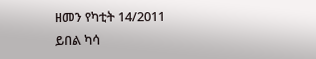ዘመን የካቲት 14/2011
ይበል ካሳ